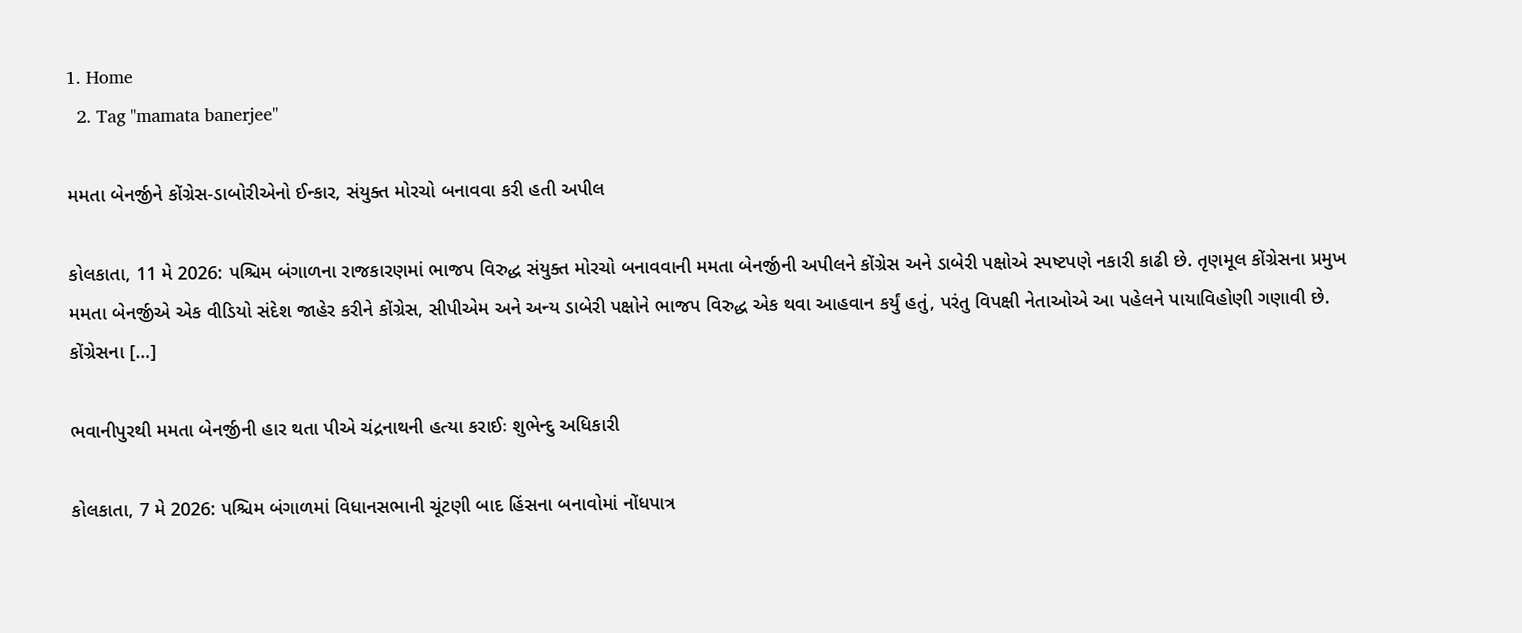1. Home
  2. Tag "mamata banerjee"

મમતા બેનર્જીને કોંગ્રેસ-ડાબોરીએનો ઈન્કાર, સંયુક્ત મોરચો બનાવવા કરી હતી અપીલ

કોલકાતા, 11 મે 2026: પશ્ચિમ બંગાળના રાજકારણમાં ભાજપ વિરુદ્ધ સંયુક્ત મોરચો બનાવવાની મમતા બેનર્જીની અપીલને કોંગ્રેસ અને ડાબેરી પક્ષોએ સ્પષ્ટપણે નકારી કાઢી છે. તૃણમૂલ કોંગ્રેસના પ્રમુખ મમતા બેનર્જીએ એક વીડિયો સંદેશ જાહેર કરીને કોંગ્રેસ, સીપીએમ અને અન્ય ડાબેરી પક્ષોને ભાજપ વિરુદ્ધ એક થવા આહવાન કર્યું હતું, પરંતુ વિપક્ષી નેતાઓએ આ પહેલને પાયાવિહોણી ગણાવી છે. કોંગ્રેસના […]

ભવાનીપુરથી મમતા બેનર્જીની હાર થતા પીએ ચંદ્રનાથની હત્યા કરાઈઃ શુભેન્દુ અધિકારી

કોલકાતા, 7 મે 2026: પશ્ચિમ બંગાળમાં વિધાનસભાની ચૂંટણી બાદ હિંસના બનાવોમાં નોંધપાત્ર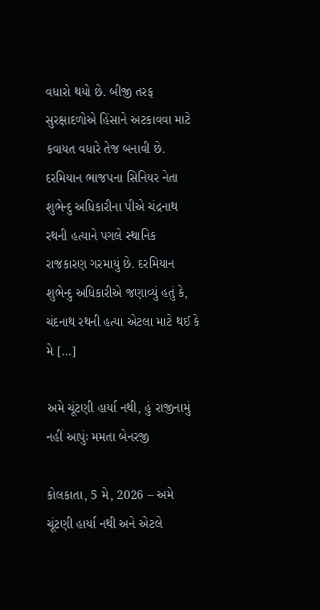વધારો થયો છે. બીજી તરફ સુરક્ષાદળોએ હિંસાને અટકાવવા માટે કવાયત વધારે તેજ બનાવી છે. દરમિયાન ભાજપના સિનિયર નેતા શુભેન્દુ અધિકારીના પીએ ચંદ્રનાથ રથની હત્યાને પગલે સ્થાનિક રાજકારણ ગરમાયું છે. દરમિયાન શુભેન્દુ અધિકારીએ જણાવ્યું હતું કે, ચંદનાથ રથની હત્યા એટલા માટે થઈ કે મે […]

અમે ચૂંટણી હાર્યા નથી, હું રાજીનામું નહીં આપુંઃ મમતા બેનરજી

કોલકાતા, 5 મે, 2026 – અમે ચૂંટણી હાર્યા નથી અને એટલે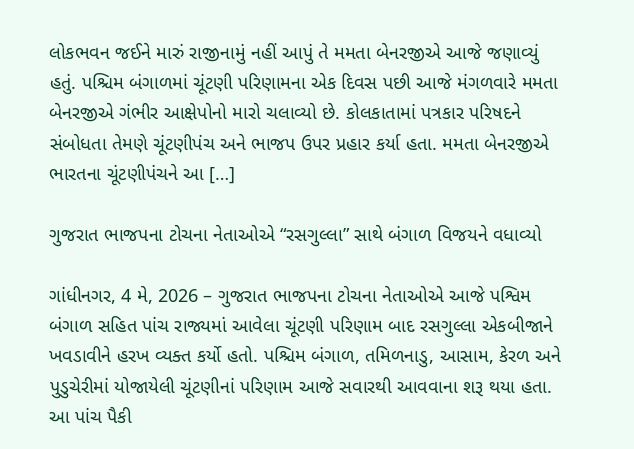લોકભવન જઈને મારું રાજીનામું નહીં આપું તે મમતા બેનરજીએ આજે જણાવ્યું હતું. પશ્ચિમ બંગાળમાં ચૂંટણી પરિણામના એક દિવસ પછી આજે મંગળવારે મમતા બેનરજીએ ગંભીર આક્ષેપોનો મારો ચલાવ્યો છે. કોલકાતામાં પત્રકાર પરિષદને સંબોધતા તેમણે ચૂંટણીપંચ અને ભાજપ ઉપર પ્રહાર કર્યા હતા. મમતા બેનરજીએ ભારતના ચૂંટણીપંચને આ […]

ગુજરાત ભાજપના ટોચના નેતાઓએ “રસગુલ્લા” સાથે બંગાળ વિજયને વધાવ્યો

ગાંધીનગર, 4 મે, 2026 – ગુજરાત ભાજપના ટોચના નેતાઓએ આજે પશ્વિમ બંગાળ સહિત પાંચ રાજ્યમાં આવેલા ચૂંટણી પરિણામ બાદ રસગુલ્લા એકબીજાને ખવડાવીને હરખ વ્યક્ત કર્યો હતો. પશ્ચિમ બંગાળ, તમિળનાડુ, આસામ, કેરળ અને પુડુચેરીમાં યોજાયેલી ચૂંટણીનાં પરિણામ આજે સવારથી આવવાના શરૂ થયા હતા. આ પાંચ પૈકી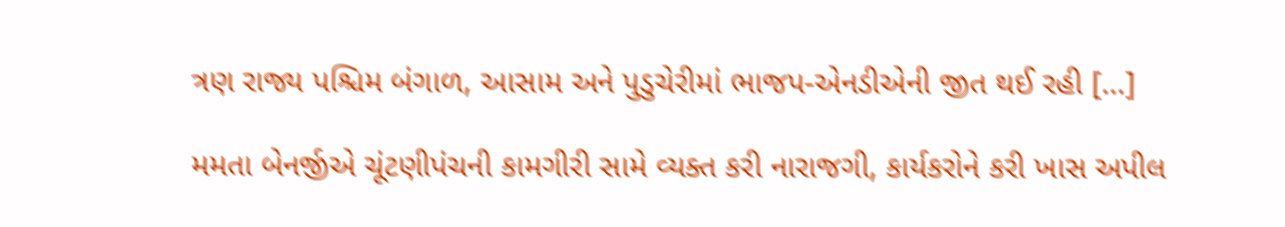ત્રણ રાજ્ય પશ્ચિમ બંગાળ, આસામ અને પુડુચેરીમાં ભાજપ-એનડીએની જીત થઈ રહી […]

મમતા બેનર્જીએ ચૂંટણીપંચની કામગીરી સામે વ્યક્ત કરી નારાજગી, કાર્યકરોને કરી ખાસ અપીલ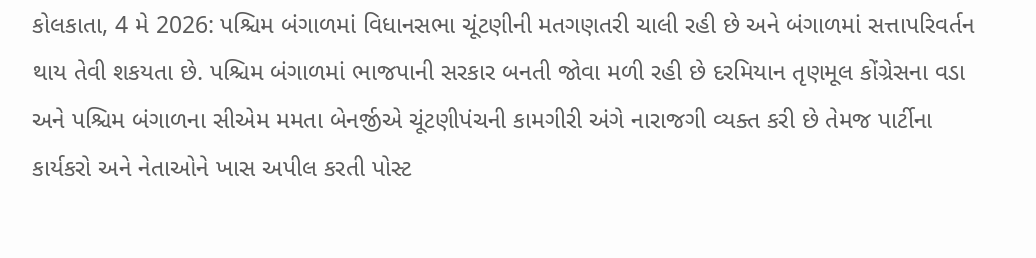કોલકાતા, 4 મે 2026: પશ્ચિમ બંગાળમાં વિધાનસભા ચૂંટણીની મતગણતરી ચાલી રહી છે અને બંગાળમાં સત્તાપરિવર્તન થાય તેવી શકયતા છે. પશ્ચિમ બંગાળમાં ભાજપાની સરકાર બનતી જોવા મળી રહી છે દરમિયાન તૃણમૂલ કોંગ્રેસના વડા અને પશ્ચિમ બંગાળના સીએમ મમતા બેનર્જીએ ચૂંટણીપંચની કામગીરી અંગે નારાજગી વ્યક્ત કરી છે તેમજ પાર્ટીના કાર્યકરો અને નેતાઓને ખાસ અપીલ કરતી પોસ્ટ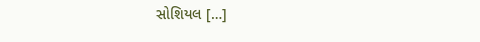સોશિયલ […]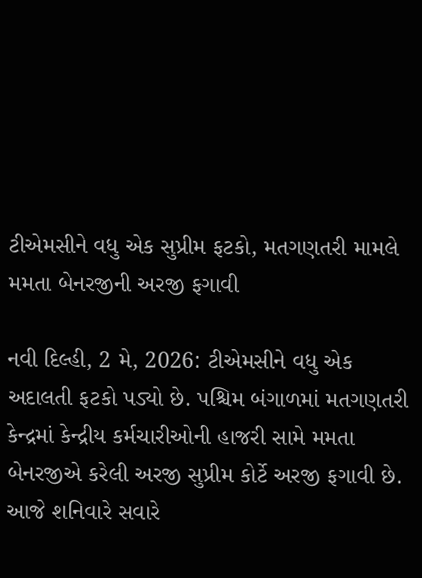ટીએમસીને વધુ એક સુપ્રીમ ફટકો, મતગણતરી મામલે મમતા બેનરજીની અરજી ફગાવી

નવી દિલ્હી, 2 મે, 2026: ટીએમસીને વધુ એક અદાલતી ફટકો પડ્યો છે. પશ્ચિમ બંગાળમાં મતગણતરી કેન્દ્રમાં કેન્દ્રીય કર્મચારીઓની હાજરી સામે મમતા બેનરજીએ કરેલી અરજી સુપ્રીમ કોર્ટે અરજી ફગાવી છે. આજે શનિવારે સવારે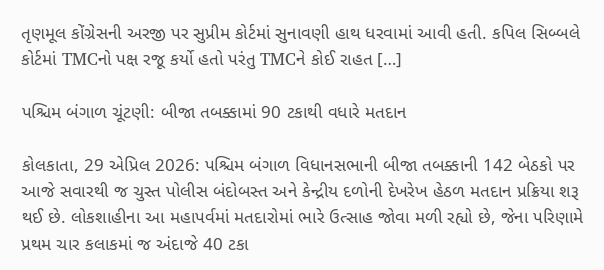તૃણમૂલ કોંગ્રેસની અરજી પર સુપ્રીમ કોર્ટમાં સુનાવણી હાથ ધરવામાં આવી હતી. કપિલ સિબ્બલે કોર્ટમાં TMCનો પક્ષ રજૂ કર્યો હતો પરંતુ TMCને કોઈ રાહત […]

પશ્ચિમ બંગાળ ચૂંટણી: બીજા તબક્કામાં 90 ટકાથી વધારે મતદાન

કોલકાતા, 29 એપ્રિલ 2026: પશ્ચિમ બંગાળ વિધાનસભાની બીજા તબક્કાની 142 બેઠકો પર આજે સવારથી જ ચુસ્ત પોલીસ બંદોબસ્ત અને કેન્દ્રીય દળોની દેખરેખ હેઠળ મતદાન પ્રક્રિયા શરૂ થઈ છે. લોકશાહીના આ મહાપર્વમાં મતદારોમાં ભારે ઉત્સાહ જોવા મળી રહ્યો છે, જેના પરિણામે પ્રથમ ચાર કલાકમાં જ અંદાજે 40 ટકા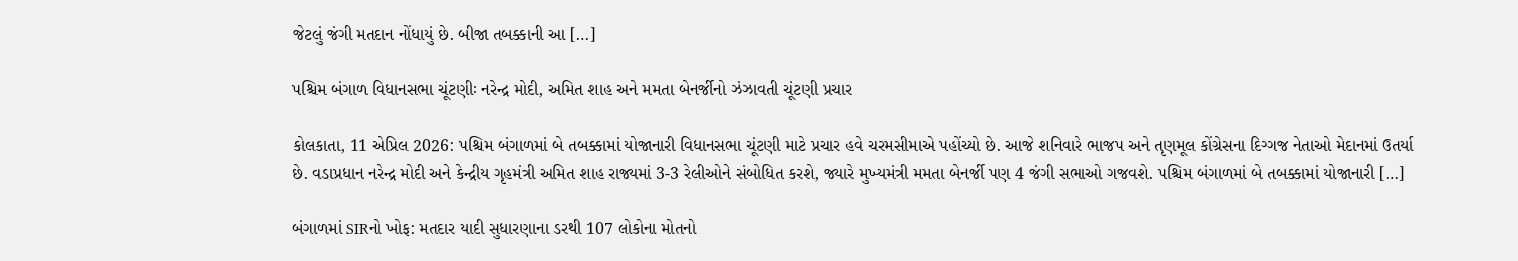જેટલું જંગી મતદાન નોંધાયું છે. બીજા તબક્કાની આ […]

પશ્ચિમ બંગાળ વિધાનસભા ચૂંટણીઃ નરેન્દ્ર મોદી, અમિત શાહ અને મમતા બેનર્જીનો ઝંઝાવતી ચૂંટણી પ્રચાર

કોલકાતા, 11 એપ્રિલ 2026: પશ્ચિમ બંગાળમાં બે તબક્કામાં યોજાનારી વિધાનસભા ચૂંટણી માટે પ્રચાર હવે ચરમસીમાએ પહોંચ્યો છે. આજે શનિવારે ભાજપ અને તૃણમૂલ કોંગ્રેસના દિગ્ગજ નેતાઓ મેદાનમાં ઉતર્યા છે. વડાપ્રધાન નરેન્દ્ર મોદી અને કેન્દ્રીય ગૃહમંત્રી અમિત શાહ રાજ્યમાં 3-3 રેલીઓને સંબોધિત કરશે, જ્યારે મુખ્યમંત્રી મમતા બેનર્જી પણ 4 જંગી સભાઓ ગજવશે. પશ્ચિમ બંગાળમાં બે તબક્કામાં યોજાનારી […]

બંગાળમાં SIRનો ખોફ: મતદાર યાદી સુધારણાના ડરથી 107 લોકોના મોતનો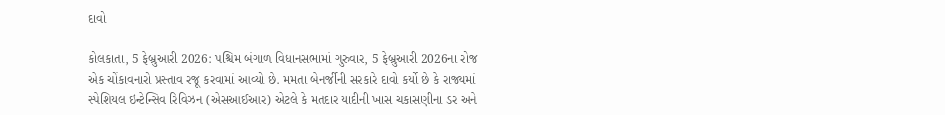દાવો

કોલકાતા, 5 ફેબ્રુઆરી 2026: પશ્ચિમ બંગાળ વિધાનસભામાં ગુરુવાર, 5 ફેબ્રુઆરી 2026ના રોજ એક ચોંકાવનારો પ્રસ્તાવ રજૂ કરવામાં આવ્યો છે. મમતા બેનર્જીની સરકારે દાવો કર્યો છે કે રાજ્યમાં સ્પેશિયલ ઇન્ટેન્સિવ રિવિઝન (એસઆઈઆર) એટલે કે મતદાર યાદીની ખાસ ચકાસણીના ડર અને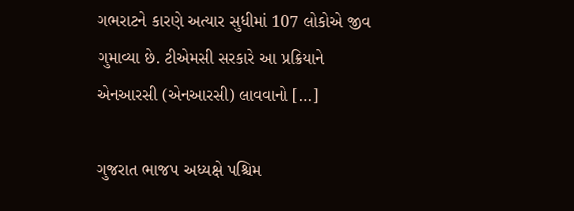ગભરાટને કારણે અત્યાર સુધીમાં 107 લોકોએ જીવ ગુમાવ્યા છે. ટીએમસી સરકારે આ પ્રક્રિયાને એનઆરસી (એનઆરસી) લાવવાનો […]

ગુજરાત ભાજપ અધ્યક્ષે પશ્ચિમ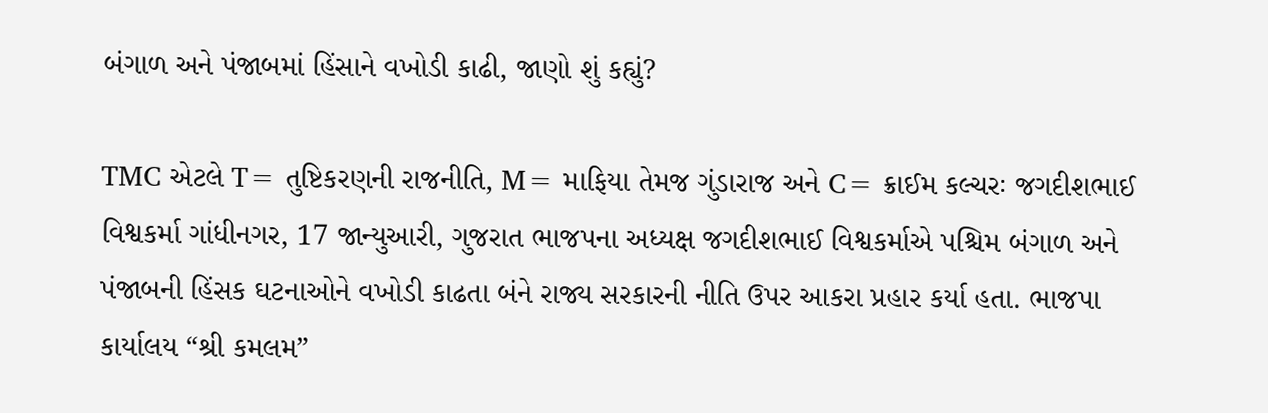બંગાળ અને પંજાબમાં હિંસાને વખોડી કાઢી, જાણો શું કહ્યું?

TMC એટલે T= તુષ્ટિકરણની રાજનીતિ, M= માફિયા તેમજ ગુંડારાજ અને C= ક્રાઈમ કલ્ચરઃ જગદીશભાઈ વિશ્વકર્મા ગાંધીનગર, 17 જાન્યુઆરી, ગુજરાત ભાજપના અધ્યક્ષ જગદીશભાઈ વિશ્વકર્માએ પશ્ચિમ બંગાળ અને પંજાબની હિંસક ઘટનાઓને વખોડી કાઢતા બંને રાજ્ય સરકારની નીતિ ઉપર આકરા પ્રહાર કર્યા હતા. ભાજપા કાર્યાલય “શ્રી કમલમ”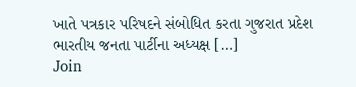ખાતે પત્રકાર પરિષદને સંબોધિત કરતા ગુજરાત પ્રદેશ ભારતીય જનતા પાર્ટીના અધ્યક્ષ […]
Join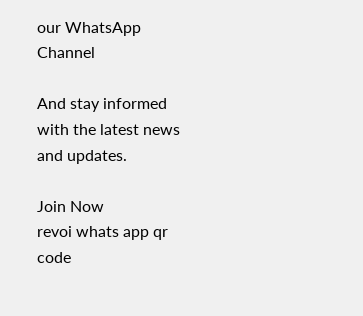our WhatsApp Channel

And stay informed with the latest news and updates.

Join Now
revoi whats app qr code